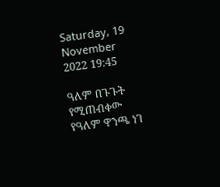Saturday, 19 November 2022 19:45

ዓለም በጉጉት የሚጠብቀው የዓለም ዋንጫ ነገ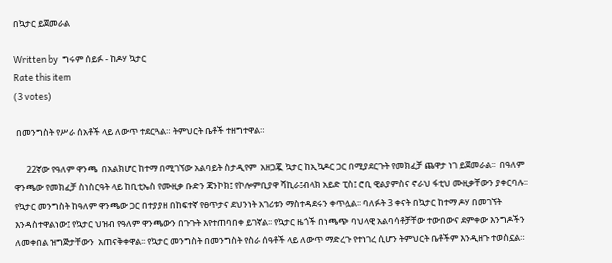በኳታር ይጀመራል

Written by  ግሩም ሰይፉ - ከዶሃ ኳታር
Rate this item
(3 votes)

 በመንግስት የሥራ ሰአቶች ላይ ለውጥ ተደርጓል። ትምህርት ቤቶች ተዘግተዋል።

      22ኛው የዓለም ዋንጫ  በአልክሆር ከተማ በሚገኘው አልባይት ስታዲየም  አዘጋጇ ኳታር ከኢኳዶር ጋር በሚያደርጉት የመክፈቻ ጨዋታ ነገ ይጀመራል፡፡  በዓለም ዋንጫው የመክፈቻ ስነስርዓት ላይ ከቢቲኤስ የሙዚቃ ቡድን ጃንኮክ፤ የኮሎምቢያዋ ሻኪራ፤ብላክ አይድ ፒስ፤ ሮቢ ዊልያምስና ኖራህ ፋቲህ ሙዚቃቸውን ያቀርባሉ፡፡
የኳታር መንግስት ከዓለም ዋንጫው ጋር በተያያዘ በከፍተኛ የፀጥታና ደህንነት አገሪቱን ማስተዳደሩን ቀጥሏል፡፡ ባለፉት 3 ቀናት በኳታር ከተማ ዶሃ በመገኘት እንዳስተዋልነው፤ የኳታር ህዝብ የዓለም ዋንጫውን በጉጉት እየተጠባበቀ ይገኛል፡፡ የኳታር ዜጎች በነጫጭ ባህላዊ አልባሳቶቻቸው ተውበውና ደምቀው እንግዶችን ለመቀበል ዝግጅታቸውን  አጠናቅቀዋል፡፡ የኳታር መንግስት በመንግስት የስራ ሰዓቶች ላይ ለውጥ ማድረጉ የተነገረ ሲሆን ትምህርት ቤቶችም እንዲዘጉ ተወስኗል።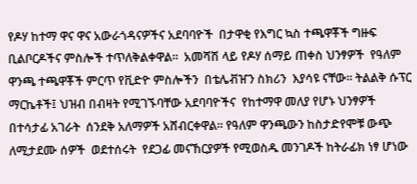የዶሃ ከተማ ዋና ዋና አውራጎዳናዎችና አደባባዮች  በታዋቂ የእግር ኳስ ተጫዋቾች ግዙፍ ቢልቦርዶችና ምስሎች ተጥለቅልቀዋል።  አመሻሽ ላይ የዶሃ ሰማይ ጠቀስ ህንፃዎች  የዓለም ዋንጫ ተጫዋቾች ምርጥ የቪድዮ ምስሎችን  በቴሌቭዠን ስክሪን  እያሳዩ ናቸው። ትልልቅ ሱፕር ማርኬቶች፤ ህዝብ በብዛት የሚገኙባቸው አደባባዮችና  የከተማዋ መለያ የሆኑ ህንፃዎች በተሳታፊ አገራት  ሰንደቅ አለማዎች አሸብርቀዋል፡፡ የዓለም ዋንጫውን ከስታድየሞቹ ውጭ ለሚታደሙ ሰዎች  ወደተሰሩት  የደጋፊ መናኸርያዎች የሚወስዱ መንገዶች ከትራፊክ ነፃ ሆነው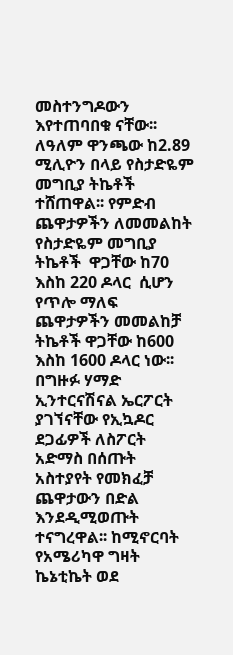መስተንግዶውን እየተጠባበቁ ናቸው፡፡
ለዓለም ዋንጫው ከ2.89 ሚሊዮን በላይ የስታድዬም መግቢያ ትኬቶች ተሸጠዋል፡፡ የምድብ ጨዋታዎችን ለመመልከት የስታድዬም መግቢያ ትኬቶች  ዋጋቸው ከ70 እስከ 220 ዶላር  ሲሆን የጥሎ ማለፍ ጨዋታዎችን መመልከቻ ትኬቶች ዋጋቸው ከ600 እስከ 1600 ዶላር ነው፡፡
በግዙፉ ሃማድ ኢንተርናሽናል ኤርፖርት ያገኘናቸው የኢኳዶር ደጋፊዎች ለስፖርት አድማስ በሰጡት አስተያየት የመክፈቻ ጨዋታውን በድል እንደዲሚወጡት ተናግረዋል፡፡ ከሚኖርባት የአሜሪካዋ ግዛት ኬኔቲኬት ወደ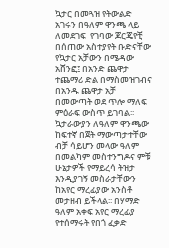ኳታር በመጓዝ የትውልድ አገሩን በዓለም ዋንጫ ላይ ለመደገፍ  የገባው ጆርጄየቺ  በሰጠው አስተያየት ቡድናቸው የኳታር አቻውን በሜዳው አሸንፎ፤ በአንድ ጨዋታ ተጨማሪ ድል በማስመዝገብና በአንዱ ጨዋታ አቻ በመውጣት ወደ ጥሎ ማለፍ ምዕራፍ ውስጥ ይገባል፡፡
ኳታራውያን ለዓለም ዋንጫው ከፍተኛ በጀት ማውጣታተቸው ብቻ ሳይሆን መላው ዓለም በመልካም መስተንግዶና ምቹ ሁኔታዎች የማይረሳ ትዝታ እንዲያገኝ መስራታቸውን ከአየር ማረፊያው አንስቶ መታዘብ ይችላል፡፡ በሃማድ ዓለም አቀፍ አየር ማረፊያ የተሰማሩት የበጎ ፈቃድ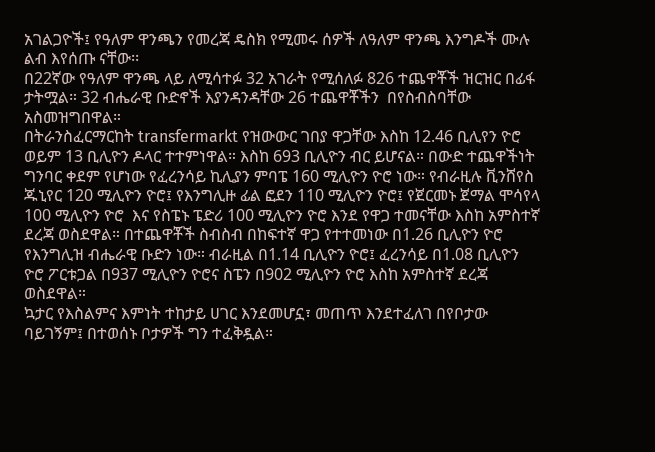አገልጋዮች፤ የዓለም ዋንጫን የመረጃ ዴስክ የሚመሩ ሰዎች ለዓለም ዋንጫ እንግዶች ሙሉ ልብ እየሰጡ ናቸው፡፡
በ22ኛው የዓለም ዋንጫ ላይ ለሚሳተፉ 32 አገራት የሚሰለፉ 826 ተጨዋቾች ዝርዝር በፊፋ ታትሟል። 32 ብሔራዊ ቡድኖች እያንዳንዳቸው 26 ተጨዋቾችን  በየስብስባቸው አስመዝግበዋል።
በትራንስፈርማርከት transfermarkt የዝውውር ገበያ ዋጋቸው እስከ 12.46 ቢሊየን ዮሮ ወይም 13 ቢሊዮን ዶላር ተተምነዋል። እስከ 693 ቢሊዮን ብር ይሆናል። በውድ ተጨዋችነት ግንባር ቀደም የሆነው የፈረንሳይ ኪሊያን ምባፔ 160 ሚሊዮን ዮሮ ነው። የብራዚሉ ቪንሸየስ ጁኒየር 120 ሚሊዮን ዮሮ፤ የእንግሊዙ ፊል ፎደን 110 ሚሊዮን ዮሮ፤ የጀርመኑ ጀማል ሞሳየላ 100 ሚሊዮን ዮሮ  እና የስፔኑ ፔድሪ 100 ሚሊዮን ዮሮ እንደ የዋጋ ተመናቸው እስከ አምስተኛ ደረጃ ወስደዋል። በተጨዋቾች ስብስብ በከፍተኛ ዋጋ የተተመነው በ1.26 ቢሊዮን ዮሮ የእንግሊዝ ብሔራዊ ቡድን ነው። ብራዚል በ1.14 ቢሊዮን ዮሮ፤ ፈረንሳይ በ1.08 ቢሊዮን ዮሮ ፖርቱጋል በ937 ሚሊዮን ዮሮና ስፔን በ902 ሚሊዮን ዮሮ እስከ አምስተኛ ደረጃ ወስደዋል።
ኳታር የእስልምና እምነት ተከታይ ሀገር እንደመሆኗ፣ መጠጥ እንደተፈለገ በየቦታው ባይገኝም፤ በተወሰኑ ቦታዎች ግን ተፈቅዷል።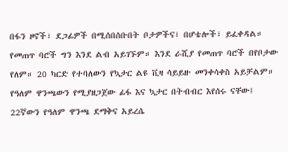በፋን ዞኖች፣ ደጋፊዎች በሚሰበሰቡበት ቦታዎችና፣ በሆቴሎች፣ ይፈቀዳል። የመጠጥ ባሮች ግን እንደ ልብ አይገኙም። እንደ ራሺያ የመጠጥ ባሮች በየቦታው የለም። 20 ካርድ የተባለውን የኳታር ልዩ ቪዛ ሳይይዙ መንቀሳቀስ አይቻልም። የዓለም ዋንጫውን የሚያዘጋጀው ፊፋ እና ኳታር በትብብር እየሰሩ ናቸው፤ 22ኛውን የዓለም ዋንጫ ደማቅና አይረሴ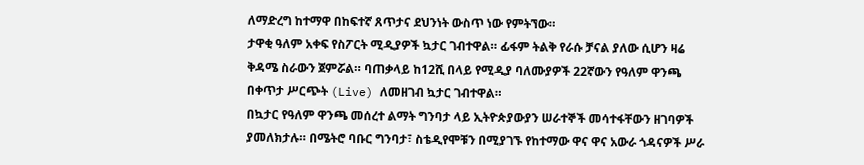ለማድረግ ከተማዋ በከፍተኛ ጸጥታና ደህንነት ውስጥ ነው የምትኘው።
ታዋቂ ዓለም አቀፍ የስፖርት ሚዲያዎች ኳታር ገብተዋል። ፊፋም ትልቅ የራሱ ቻናል ያለው ሲሆን ዛሬ ቅዳሜ ስራውን ጀምሯል። ባጠቃላይ ከ12ሺ በላይ የሚዲያ ባለሙያዎች 22ኛውን የዓለም ዋንጫ በቀጥታ ሥርጭት (Live) ለመዘገብ ኳታር ገብተዋል።
በኳታር የዓለም ዋንጫ መሰረተ ልማት ግንባታ ላይ ኢትዮጵያውያን ሠራተኞች መሳተፋቸውን ዘገባዎች ያመለክታሉ። በሜትሮ ባቡር ግንባታ፣ ስቴዲየሞቹን በሚያገኙ የከተማው ዋና ዋና አውራ ጎዳናዎች ሥራ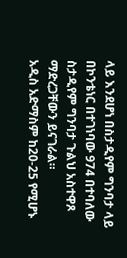ላይ እንደሆነ በስታዲየም ግንባታ ላይ በኮንቴነር በተገነባው 974 በተባለው ስታዲየም ግንባታ ጉልህ አስተዋጾ ማድረጋቸውን ይናገራል።
አዲስ አድማስም ከ20-25 የሚሆኑ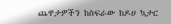ጨዋታዎችን ከስፍራው ከዶሀ ኳታር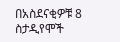በአስደናቂዎቹ 8 ስታዲየሞች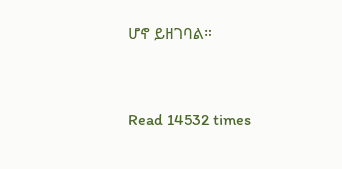ሆኖ ይዘገባል።


Read 14532 times